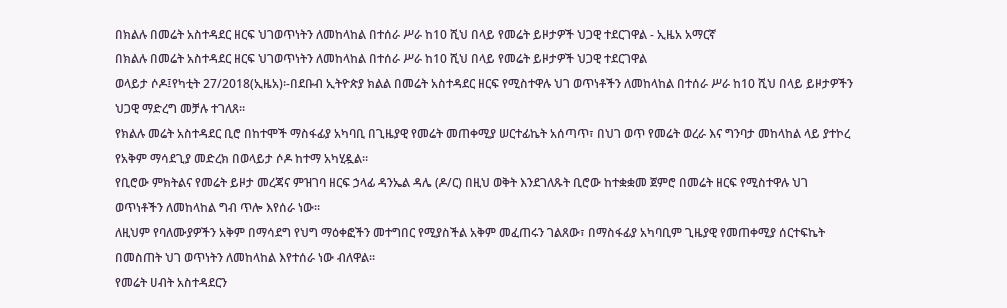በክልሉ በመሬት አስተዳደር ዘርፍ ህገወጥነትን ለመከላከል በተሰራ ሥራ ከ10 ሺህ በላይ የመሬት ይዞታዎች ህጋዊ ተደርገዋል - ኢዜአ አማርኛ
በክልሉ በመሬት አስተዳደር ዘርፍ ህገወጥነትን ለመከላከል በተሰራ ሥራ ከ10 ሺህ በላይ የመሬት ይዞታዎች ህጋዊ ተደርገዋል
ወላይታ ሶዶ፤የካቲት 27/2018(ኢዜአ)፡-በደቡብ ኢትዮጵያ ክልል በመሬት አስተዳደር ዘርፍ የሚስተዋሉ ህገ ወጥነቶችን ለመከላከል በተሰራ ሥራ ከ10 ሺህ በላይ ይዞታዎችን ህጋዊ ማድረግ መቻሉ ተገለጸ።
የክልሉ መሬት አስተዳደር ቢሮ በከተሞች ማስፋፊያ አካባቢ በጊዜያዊ የመሬት መጠቀሚያ ሠርተፊኬት አሰጣጥ፣ በህገ ወጥ የመሬት ወረራ እና ግንባታ መከላከል ላይ ያተኮረ የአቅም ማሳደጊያ መድረክ በወላይታ ሶዶ ከተማ አካሂዷል።
የቢሮው ምክትልና የመሬት ይዞታ መረጃና ምዝገባ ዘርፍ ኃላፊ ዳንኤል ዳሌ (ዶ/ር) በዚህ ወቅት እንደገለጹት ቢሮው ከተቋቋመ ጀምሮ በመሬት ዘርፍ የሚስተዋሉ ህገ ወጥነቶችን ለመከላከል ግብ ጥሎ እየሰራ ነው።
ለዚህም የባለሙያዎችን አቅም በማሳደግ የህግ ማዕቀፎችን መተግበር የሚያስችል አቅም መፈጠሩን ገልጸው፣ በማስፋፊያ አካባቢም ጊዜያዊ የመጠቀሚያ ሰርተፍኬት በመስጠት ህገ ወጥነትን ለመከላከል እየተሰራ ነው ብለዋል።
የመሬት ሀብት አስተዳደርን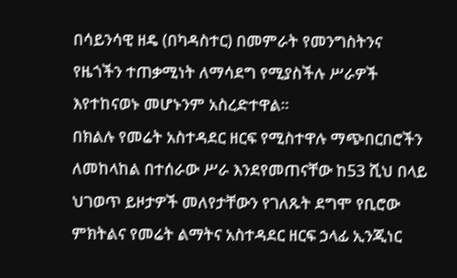በሳይንሳዊ ዘዴ (በካዳስተር) በመምራት የመንግስትንና የዜጎችን ተጠቃሚነት ለማሳደግ የሚያስችሉ ሥራዎች እየተከናወኑ መሆኑንም አስረድተዋል።
በክልሉ የመሬት አስተዳደር ዘርፍ የሚስተዋሉ ማጭበርበሮችን ለመከላከል በተሰራው ሥራ እንደየመጠናቸው ከ53 ሺህ በላይ ህገወጥ ይዞታዎች መለየታቸውን የገለጹት ደግሞ የቢሮው ምክትልና የመሬት ልማትና አስተዳደር ዘርፍ ኃላፊ ኢንጂነር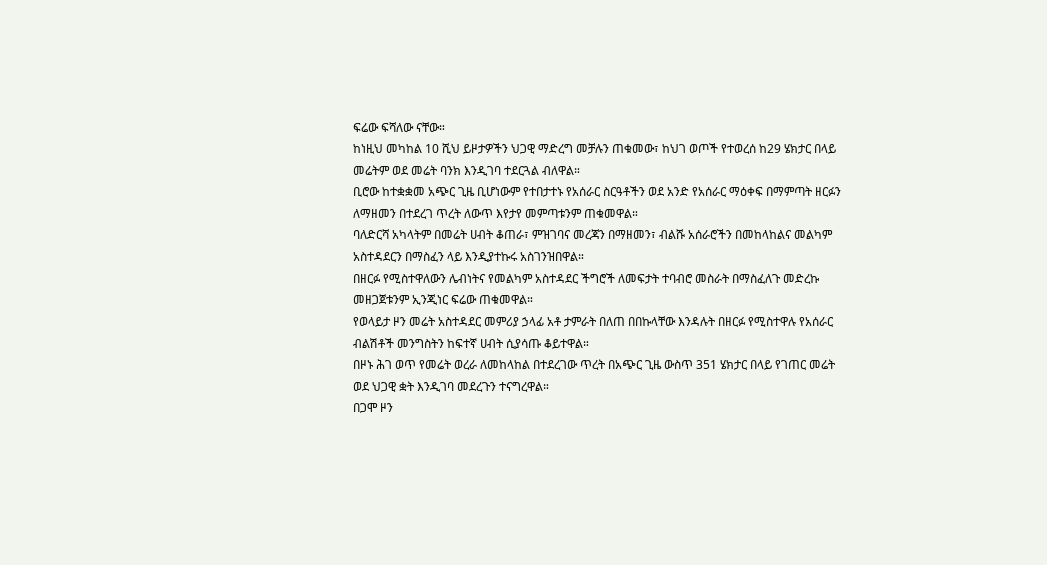ፍሬው ፍሻለው ናቸው።
ከነዚህ መካከል 10 ሺህ ይዞታዎችን ህጋዊ ማድረግ መቻሉን ጠቁመው፣ ከህገ ወጦች የተወረሰ ከ29 ሄክታር በላይ መሬትም ወደ መሬት ባንክ እንዲገባ ተደርጓል ብለዋል።
ቢሮው ከተቋቋመ አጭር ጊዜ ቢሆነውም የተበታተኑ የአሰራር ስርዓቶችን ወደ አንድ የአሰራር ማዕቀፍ በማምጣት ዘርፉን ለማዘመን በተደረገ ጥረት ለውጥ እየታየ መምጣቱንም ጠቁመዋል።
ባለድርሻ አካላትም በመሬት ሀብት ቆጠራ፣ ምዝገባና መረጃን በማዘመን፣ ብልሹ አሰራሮችን በመከላከልና መልካም አስተዳደርን በማስፈን ላይ እንዲያተኩሩ አስገንዝበዋል።
በዘርፉ የሚስተዋለውን ሌብነትና የመልካም አስተዳደር ችግሮች ለመፍታት ተባብሮ መስራት በማስፈለጉ መድረኩ መዘጋጀቱንም ኢንጂነር ፍሬው ጠቁመዋል።
የወላይታ ዞን መሬት አስተዳደር መምሪያ ኃላፊ አቶ ታምራት በለጠ በበኩላቸው እንዳሉት በዘርፉ የሚስተዋሉ የአሰራር ብልሽቶች መንግስትን ከፍተኛ ሀብት ሲያሳጡ ቆይተዋል።
በዞኑ ሕገ ወጥ የመሬት ወረራ ለመከላከል በተደረገው ጥረት በአጭር ጊዜ ውስጥ 351 ሄክታር በላይ የገጠር መሬት ወደ ህጋዊ ቋት እንዲገባ መደረጉን ተናግረዋል።
በጋሞ ዞን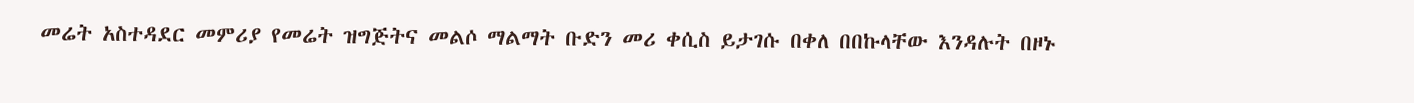መሬት አስተዳደር መምሪያ የመሬት ዝግጅትና መልሶ ማልማት ቡድን መሪ ቀሲስ ይታገሱ በቀለ በበኩላቸው እንዳሉት በዞኑ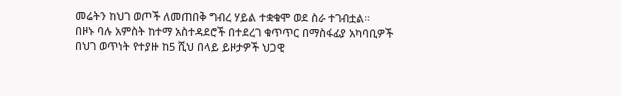መሬትን ከህገ ወጦች ለመጠበቅ ግብረ ሃይል ተቋቁሞ ወደ ስራ ተገብቷል።
በዞኑ ባሉ አምስት ከተማ አስተዳደሮች በተደረገ ቁጥጥር በማስፋፊያ አካባቢዎች በህገ ወጥነት የተያዙ ከ5 ሺህ በላይ ይዞታዎች ህጋዊ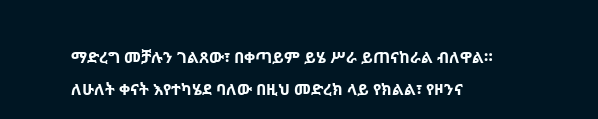ማድረግ መቻሉን ገልጸው፣ በቀጣይም ይሄ ሥራ ይጠናከራል ብለዋል።
ለሁለት ቀናት እየተካሄደ ባለው በዚህ መድረክ ላይ የክልል፣ የዞንና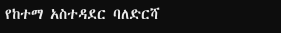የከተማ አስተዳደር ባለድርሻ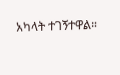አካላት ተገኝተዋል።